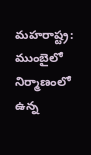మహరాష్ట్ర: ముంబైలో నిర్మాణంలో ఉన్న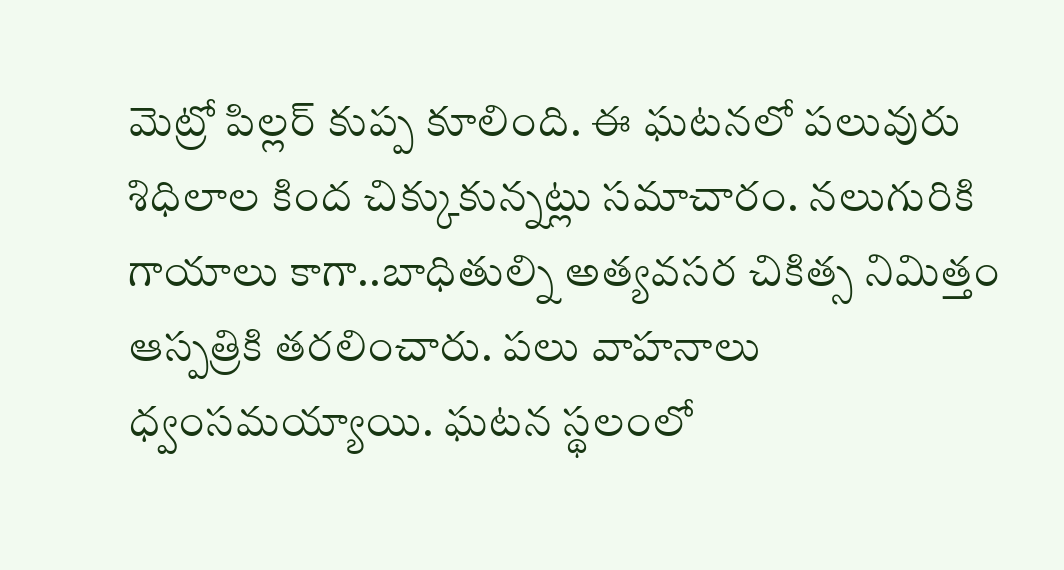మెట్రో పిల్లర్ కుప్ప కూలింది. ఈ ఘటనలో పలువురు శిధిలాల కింద చిక్కుకున్నట్లు సమాచారం. నలుగురికి గాయాలు కాగా..బాధితుల్ని అత్యవసర చికిత్స నిమిత్తం ఆస్పత్రికి తరలించారు. పలు వాహనాలు ధ్వంసమయ్యాయి. ఘటన స్థలంలో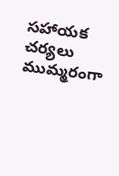సహాయక చర్యలు ముమ్మరంగా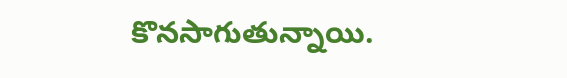కొనసాగుతున్నాయి.